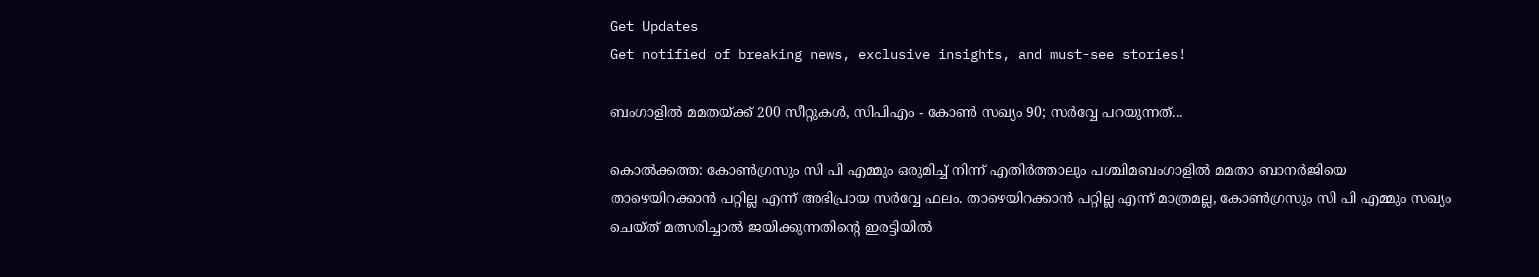Get Updates
Get notified of breaking news, exclusive insights, and must-see stories!

ബംഗാളില്‍ മമതയ്ക്ക് 200 സീറ്റുകള്‍, സിപിഎം - കോണ്‍ സഖ്യം 90; സര്‍വ്വേ പറയുന്നത്...

കൊല്‍ക്കത്ത: കോണ്‍ഗ്രസും സി പി എമ്മും ഒരുമിച്ച് നിന്ന് എതിര്‍ത്താലും പശ്ചിമബംഗാളില്‍ മമതാ ബാനര്‍ജിയെ താഴെയിറക്കാന്‍ പറ്റില്ല എന്ന് അഭിപ്രായ സര്‍വ്വേ ഫലം. താഴെയിറക്കാന്‍ പറ്റില്ല എന്ന് മാത്രമല്ല, കോണ്‍ഗ്രസും സി പി എമ്മും സഖ്യം ചെയ്ത് മത്സരിച്ചാല്‍ ജയിക്കുന്നതിന്റെ ഇരട്ടിയില്‍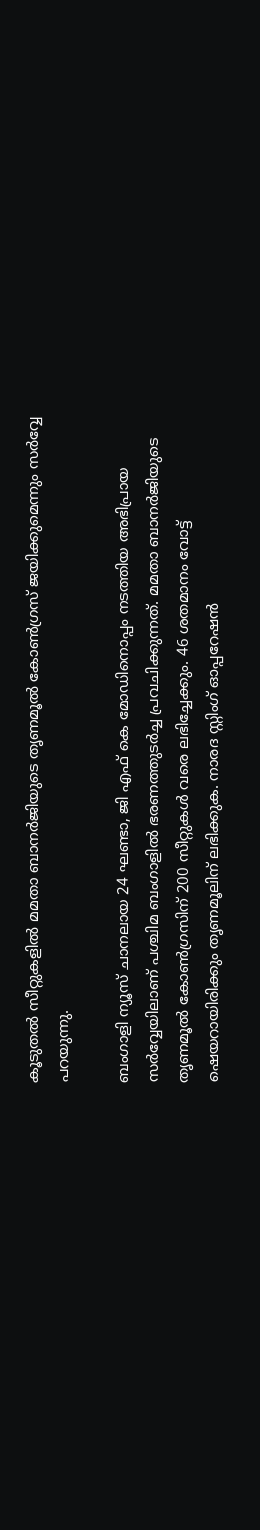കൂടുതല്‍ സീറ്റുകളില്‍ മമതാ ബാനര്‍ജിയുടെ തൃണമൂല്‍ കോണ്‍ഗ്രസ് ജയിക്കുമെന്നും സര്‍വ്വേ പറയുന്നു.

ബംഗാളി ന്യൂസ് ചാനലായ 24 ഘണ്ടാ, ജി എഫ് കെ മോഡിനൊപ്പം നടത്തിയ അഭിപ്രായ സര്‍വ്വേയിലാണ് പശ്ചിമ ബംഗാളില്‍ ഭരണത്തുടര്‍ച്ച പ്രവചിക്കുന്നത്. മമതാ ബാനര്‍ജിയുടെ തൃണമൂല്‍ കോണ്‍ഗ്രസിന് 200 സീറ്റുകള്‍ വരെ ലഭിച്ചേക്കും. 46 ശതമാനം വോട്ട് ഷെയറായിരിക്കും തൃണമൂലിന് ലഭിക്കുക. നാരദ സ്റ്റിംഗ് ഓപ്പറേഷന്‍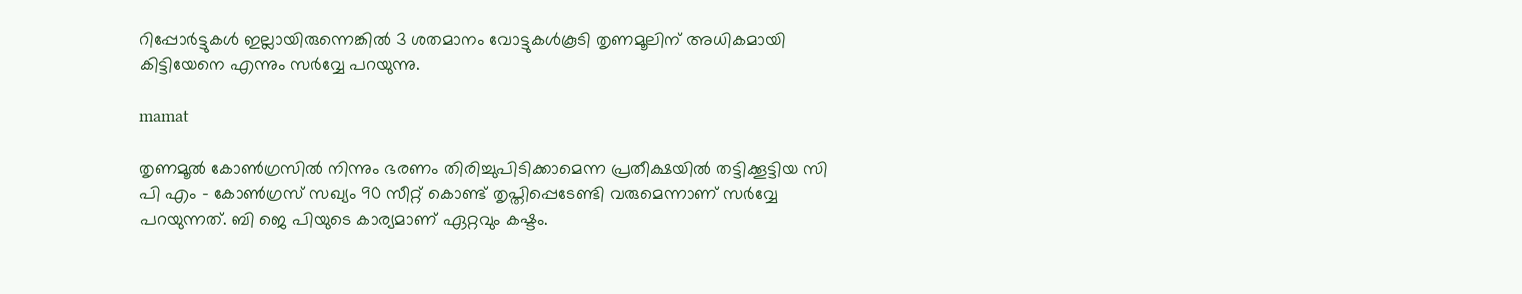റിപ്പോര്‍ട്ടുകള്‍ ഇല്ലായിരുന്നെങ്കില്‍ 3 ശതമാനം വോട്ടുകള്‍കൂടി തൃണമൂലിന് അധികമായി കിട്ടിയേനെ എന്നും സര്‍വ്വേ പറയുന്നു.

mamat

തൃണമൂല്‍ കോണ്‍ഗ്രസില്‍ നിന്നും ഭരണം തിരിച്ചുപിടിക്കാമെന്ന പ്രതീക്ഷയില്‍ തട്ടിക്കൂട്ടിയ സി പി എം - കോണ്‍ഗ്രസ് സഖ്യം 90 സീറ്റ് കൊണ്ട് തൃപ്തിപ്പെടേണ്ടി വരുമെന്നാണ് സര്‍വ്വേ പറയുന്നത്. ബി ജെ പിയുടെ കാര്യമാണ് ഏറ്റവും കഷ്ടം.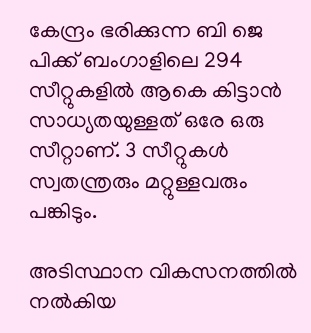കേന്ദ്രം ഭരിക്കുന്ന ബി ജെ പിക്ക് ബംഗാളിലെ 294 സീറ്റുകളില്‍ ആകെ കിട്ടാന്‍ സാധ്യതയുള്ളത് ഒരേ ഒരു സീറ്റാണ്. 3 സീറ്റുകള്‍ സ്വതന്ത്രരും മറ്റുള്ളവരും പങ്കിടും.

അടിസ്ഥാന വികസനത്തില്‍ നല്‍കിയ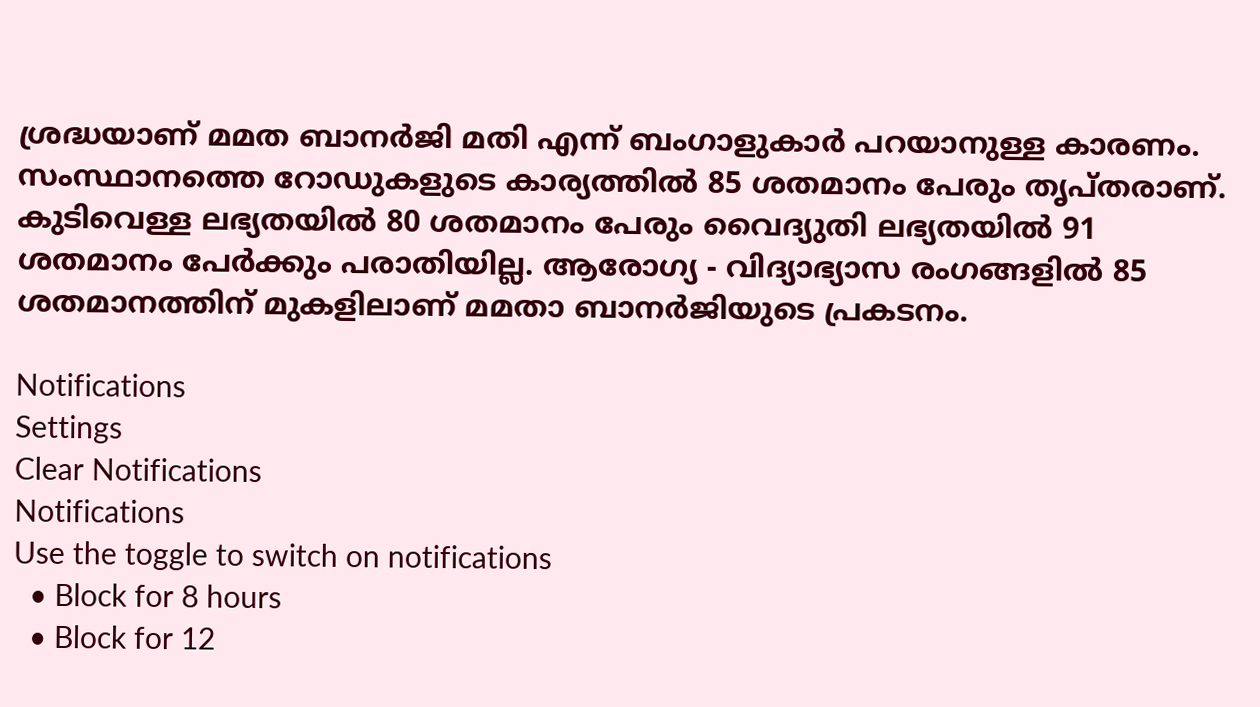ശ്രദ്ധയാണ് മമത ബാനര്‍ജി മതി എന്ന് ബംഗാളുകാര്‍ പറയാനുള്ള കാരണം. സംസ്ഥാനത്തെ റോഡുകളുടെ കാര്യത്തില്‍ 85 ശതമാനം പേരും തൃപ്തരാണ്. കുടിവെള്ള ലഭ്യതയില്‍ 80 ശതമാനം പേരും വൈദ്യുതി ലഭ്യതയില്‍ 91 ശതമാനം പേര്‍ക്കും പരാതിയില്ല. ആരോഗ്യ - വിദ്യാഭ്യാസ രംഗങ്ങളില്‍ 85 ശതമാനത്തിന് മുകളിലാണ് മമതാ ബാനര്‍ജിയുടെ പ്രകടനം.

Notifications
Settings
Clear Notifications
Notifications
Use the toggle to switch on notifications
  • Block for 8 hours
  • Block for 12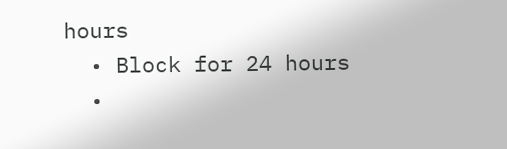hours
  • Block for 24 hours
  •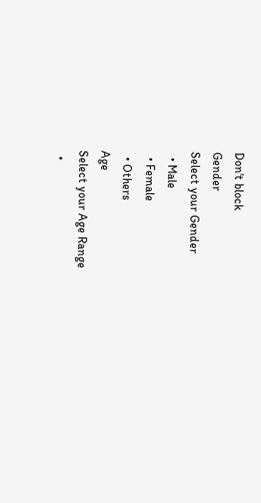Don't block
Gender
Select your Gender
  • Male
  • Female
  • Others
Age
Select your Age Range
  •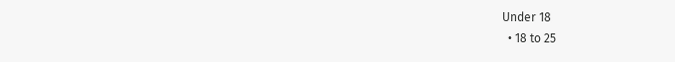Under 18
  • 18 to 25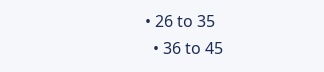• 26 to 35
  • 36 to 45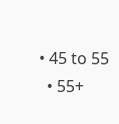• 45 to 55
  • 55+